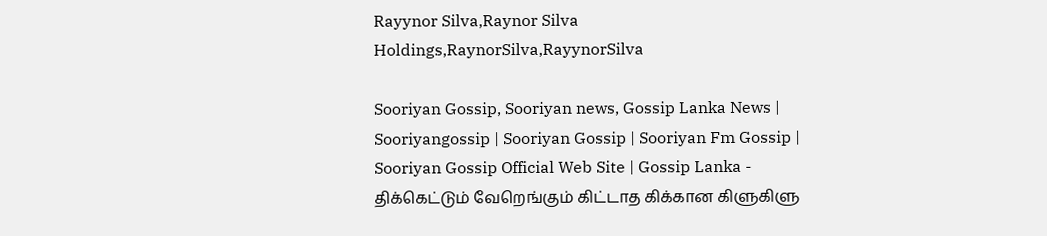Rayynor Silva,Raynor Silva Holdings,RaynorSilva,RayynorSilva

Sooriyan Gossip, Sooriyan news, Gossip Lanka News | Sooriyangossip | Sooriyan Gossip | Sooriyan Fm Gossip | Sooriyan Gossip Official Web Site | Gossip Lanka - திக்கெட்டும் வேறெங்கும் கிட்டாத கிக்கான கிளுகிளு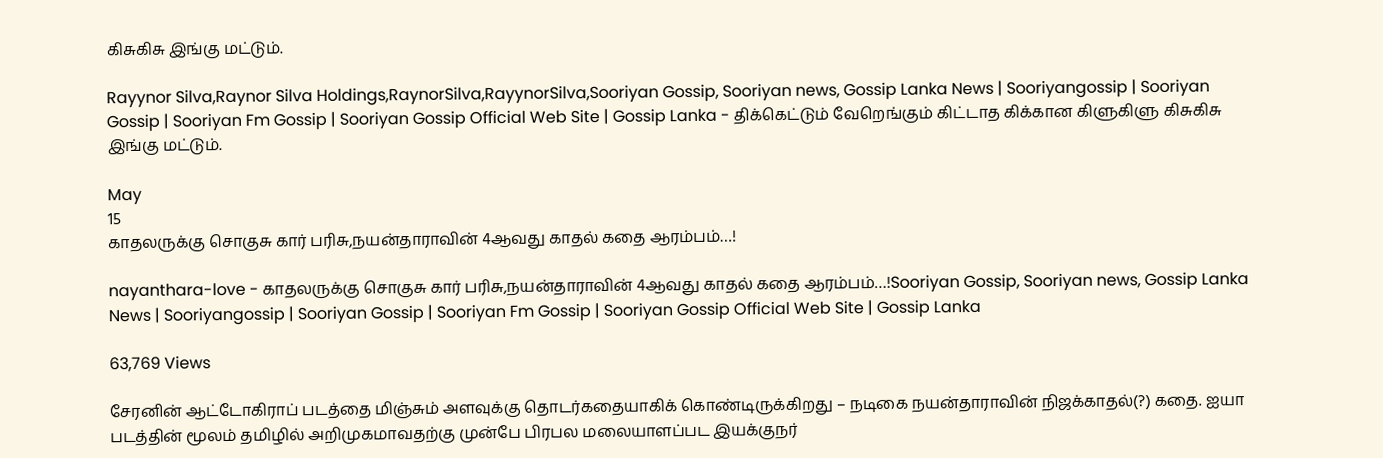கிசுகிசு இங்கு மட்டும்.

Rayynor Silva,Raynor Silva Holdings,RaynorSilva,RayynorSilva,Sooriyan Gossip, Sooriyan news, Gossip Lanka News | Sooriyangossip | Sooriyan Gossip | Sooriyan Fm Gossip | Sooriyan Gossip Official Web Site | Gossip Lanka - திக்கெட்டும் வேறெங்கும் கிட்டாத கிக்கான கிளுகிளு கிசுகிசு இங்கு மட்டும்.

May
15
காதலருக்கு சொகுசு கார் பரிசு,நயன்தாராவின் 4ஆவது காதல் கதை ஆரம்பம்…!

nayanthara-love - காதலருக்கு சொகுசு கார் பரிசு,நயன்தாராவின் 4ஆவது காதல் கதை ஆரம்பம்…!Sooriyan Gossip, Sooriyan news, Gossip Lanka News | Sooriyangossip | Sooriyan Gossip | Sooriyan Fm Gossip | Sooriyan Gossip Official Web Site | Gossip Lanka

63,769 Views

சேரனின் ஆட்டோகிராப் படத்தை மிஞ்சும் அளவுக்கு தொடர்கதையாகிக் கொண்டிருக்கிறது – நடிகை நயன்தாராவின் நிஜக்காதல்(?) கதை. ஐயா படத்தின் மூலம் தமிழில் அறிமுகமாவதற்கு முன்பே பிரபல மலையாளப்பட இயக்குநர்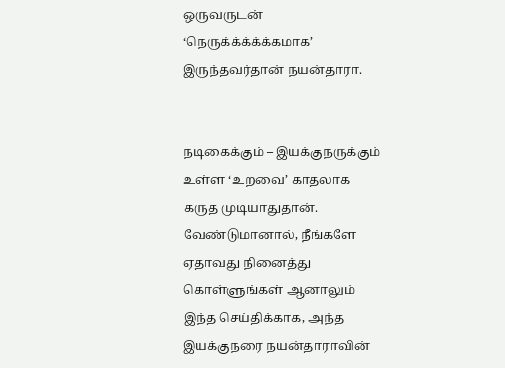ஒருவருடன் ‘நெருக்க்க்க்க்கமாக’ இருந்தவர்தான் நயன்தாரா.


நடிகைக்கும் – இயக்குநருக்கும் உள்ள ‘உறவை’ காதலாக கருத முடியாதுதான். வேண்டுமானால், நீங்களே ஏதாவது நினைத்து கொள்ளுங்கள் ஆனாலும் இந்த செய்திக்காக, அந்த இயக்குநரை நயன்தாராவின்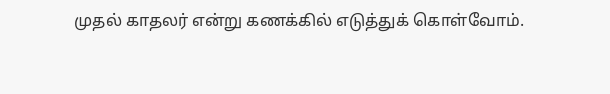முதல் காதலர் என்று கணக்கில் எடுத்துக் கொள்வோம்.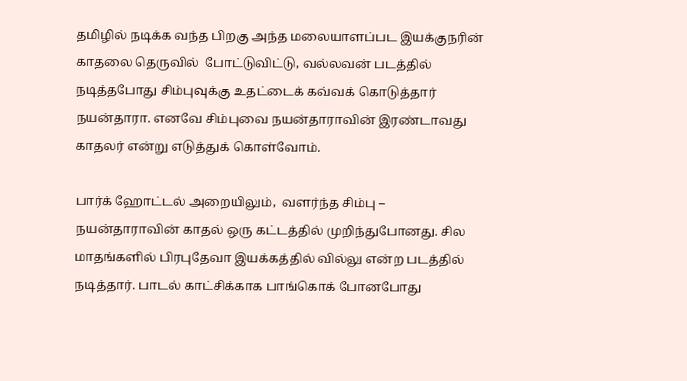தமிழில் நடிக்க வந்த பிறகு அந்த மலையாளப்பட இயக்குநரின் காதலை தெருவில்  போட்டுவிட்டு, வல்லவன் படத்தில் நடித்தபோது சிம்புவுக்கு உதட்டைக் கவ்வக் கொடுத்தார் நயன்தாரா. எனவே சிம்புவை நயன்தாராவின் இரண்டாவது காதலர் என்று எடுத்துக் கொள்வோம்.

பார்க் ஹோட்டல் அறையிலும்,  வளர்ந்த சிம்பு – நயன்தாராவின் காதல் ஒரு கட்டத்தில் முறிந்துபோனது. சில மாதங்களில் பிரபுதேவா இயக்கத்தில் வில்லு என்ற படத்தில் நடித்தார். பாடல் காட்சிக்காக பாங்கொக் போனபோது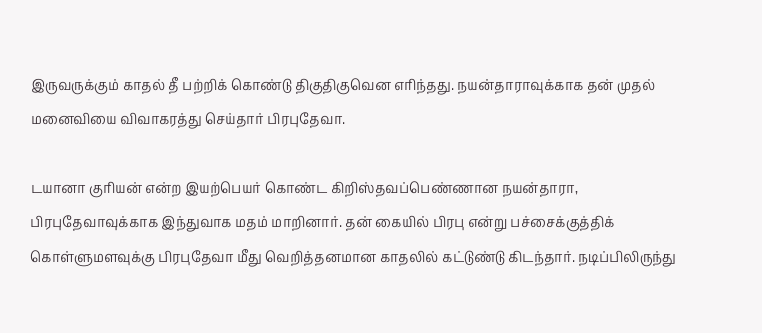இருவருக்கும் காதல் தீ பற்றிக் கொண்டு திகுதிகுவென எரிந்தது. நயன்தாராவுக்காக தன் முதல் மனைவியை விவாகரத்து செய்தார் பிரபுதேவா.

டயானா குரியன் என்ற இயற்பெயர் கொண்ட கிறிஸ்தவப்பெண்ணான நயன்தாரா, பிரபுதேவாவுக்காக இந்துவாக மதம் மாறினார். தன் கையில் பிரபு என்று பச்சைக்குத்திக் கொள்ளுமளவுக்கு பிரபுதேவா மீது வெறித்தனமான காதலில் கட்டுண்டு கிடந்தார். நடிப்பிலிருந்து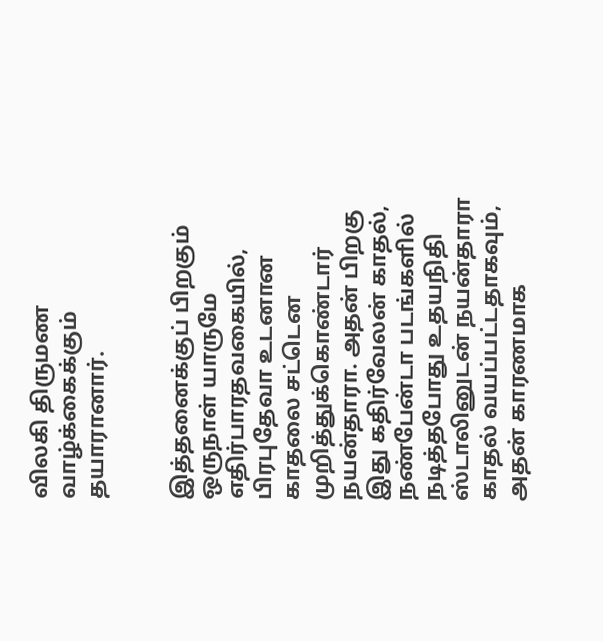விலகி திருமண வாழ்க்கைக்கும் தயாரானார்.


இத்தனைக்குப் பிறகும் ஒருநாள் யாருமே எதிர்பாரதவகையில், பிரபுதேவா உடனான காதலை சட்டென முறித்துக்கொண்டார் நயன்தாரா. அதன் பிறகு இது கதிர்வேலன் காதல், நண்பேன்டா படங்களில் நடித்தபோது உதயநிதி ஸ்டாலினுடன் நயன்தாரா காதல் வயப்பட்டதாகவும், அதன் காரணமாக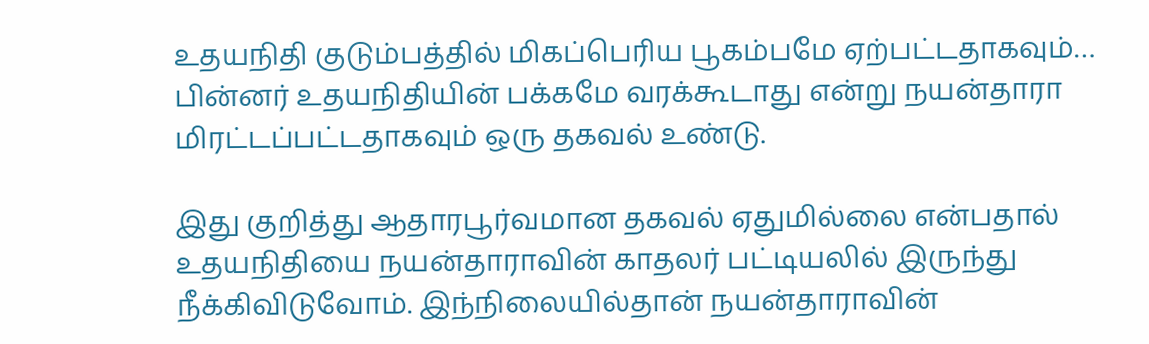உதயநிதி குடும்பத்தில் மிகப்பெரிய பூகம்பமே ஏற்பட்டதாகவும்… பின்னர் உதயநிதியின் பக்கமே வரக்கூடாது என்று நயன்தாரா மிரட்டப்பட்டதாகவும் ஒரு தகவல் உண்டு.

இது குறித்து ஆதாரபூர்வமான தகவல் ஏதுமில்லை என்பதால் உதயநிதியை நயன்தாராவின் காதலர் பட்டியலில் இருந்து நீக்கிவிடுவோம். இந்நிலையில்தான் நயன்தாராவின்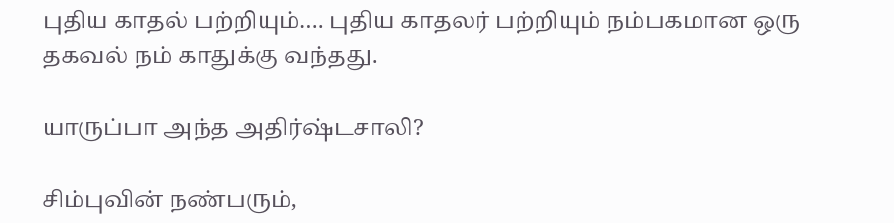புதிய காதல் பற்றியும்…. புதிய காதலர் பற்றியும் நம்பகமான ஒரு தகவல் நம் காதுக்கு வந்தது.

யாருப்பா அந்த அதிர்ஷ்டசாலி?

சிம்புவின் நண்பரும்,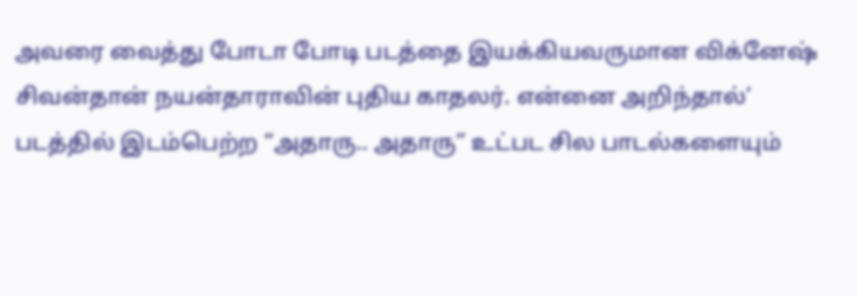அவரை வைத்து போடா போடி படத்தை இயக்கியவருமான விக்னேஷ் சிவன்தான் நயன்தாராவின் புதிய காதலர். என்னை அறிந்தால்’ படத்தில் இடம்பெற்ற “அதாரு.. அதாரு” உட்பட சில பாடல்களையும்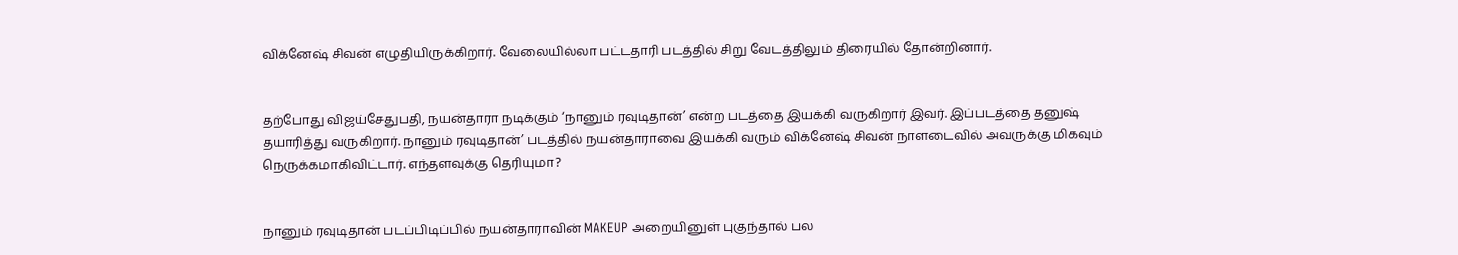விக்னேஷ் சிவன் எழுதியிருக்கிறார். வேலையில்லா பட்டதாரி படத்தில் சிறு வேடத்திலும் திரையில் தோன்றினார்.


தற்போது விஜய்சேதுபதி, நயன்தாரா நடிக்கும் ‘நானும் ரவுடிதான்’ என்ற படத்தை இயக்கி வருகிறார் இவர். இப்படத்தை தனுஷ் தயாரித்து வருகிறார். நானும் ரவுடிதான்’ படத்தில் நயன்தாராவை இயக்கி வரும் விக்னேஷ் சிவன் நாளடைவில் அவருக்கு மிகவும் நெருக்கமாகிவிட்டார். எந்தளவுக்கு தெரியுமா?


நானும் ரவுடிதான் படப்பிடிப்பில் நயன்தாராவின் MAKEUP அறையினுள் புகுந்தால் பல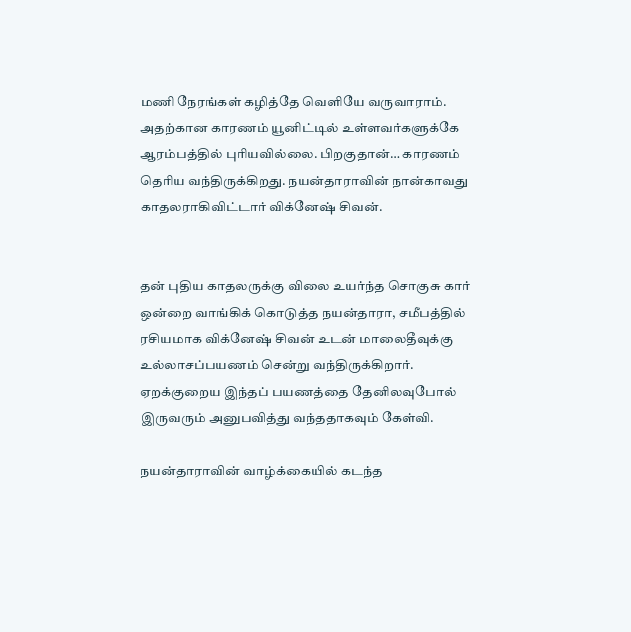மணி நேரங்கள் கழித்தே வெளியே வருவாராம். அதற்கான காரணம் யூனிட்டில் உள்ளவர்களுக்கே ஆரம்பத்தில் புரியவில்லை. பிறகுதான்… காரணம் தெரிய வந்திருக்கிறது. நயன்தாராவின் நான்காவது காதலராகிவிட்டார் விக்னேஷ் சிவன்.


தன் புதிய காதலருக்கு விலை உயர்ந்த சொகுசு கார் ஒன்றை வாங்கிக் கொடுத்த நயன்தாரா, சமீபத்தில் ரசியமாக விக்னேஷ் சிவன் உடன் மாலைதீவுக்கு உல்லாசப்பயணம் சென்று வந்திருக்கிறார். ஏறக்குறைய இந்தப் பயணத்தை தேனிலவுபோல் இருவரும் அனுபவித்து வந்ததாகவும் கேள்வி.

நயன்தாராவின் வாழ்க்கையில் கடந்த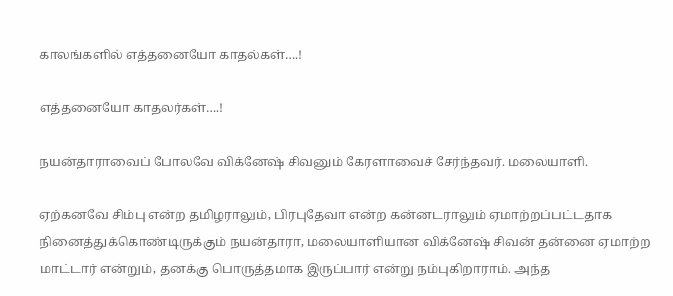காலங்களில் எத்தனையோ காதல்கள்….!

எத்தனையோ காதலர்கள்….!

நயன்தாராவைப் போலவே விக்னேஷ் சிவனும் கேரளாவைச் சேர்ந்தவர். மலையாளி.

ஏற்கனவே சிம்பு என்ற தமிழராலும், பிரபுதேவா என்ற கன்னடராலும் ஏமாற்றப்பட்டதாக நினைத்துக்கொண்டிருக்கும் நயன்தாரா, மலையாளியான விக்னேஷ் சிவன் தன்னை ஏமாற்ற மாட்டார் என்றும், தனக்கு பொருத்தமாக இருப்பார் என்று நம்புகிறாராம். அந்த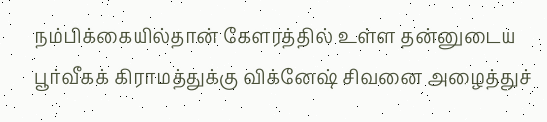நம்பிக்கையில்தான் கேளரத்தில் உள்ள தன்னுடைய பூர்வீகக் கிராமத்துக்கு விக்னேஷ் சிவனை அழைத்துச்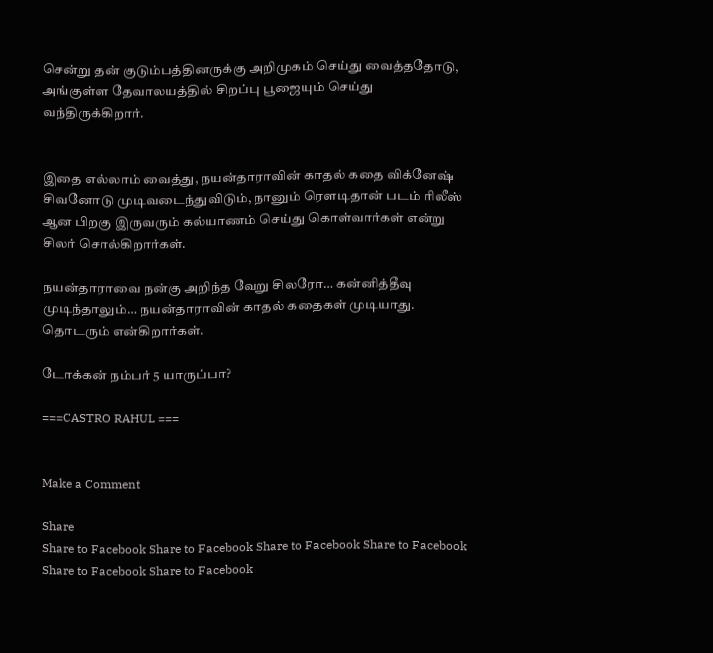சென்று தன் குடும்பத்தினருக்கு அறிமுகம் செய்து வைத்ததோடு, அங்குள்ள தேவாலயத்தில் சிறப்பு பூஜையும் செய்து வந்திருக்கிறார்.


இதை எல்லாம் வைத்து, நயன்தாராவின் காதல் கதை விக்னேஷ் சிவனோடு முடிவடைந்துவிடும், நானும் ரௌடிதான் படம் ரிலீஸ் ஆன பிறகு இருவரும் கல்யாணம் செய்து கொள்வார்கள் என்று சிலர் சொல்கிறார்கள்.

நயன்தாராவை நன்கு அறிந்த வேறு சிலரோ… கன்னித்தீவு முடிந்தாலும்… நயன்தாராவின் காதல் கதைகள் முடியாது. தொடரும் என்கிறார்கள்.

டோக்கன் நம்பர் 5 யாருப்பா?

===CASTRO RAHUL ===


Make a Comment

Share
Share to Facebook Share to Facebook Share to Facebook Share to Facebook Share to Facebook Share to Facebook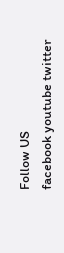Follow US
facebook youtube twitter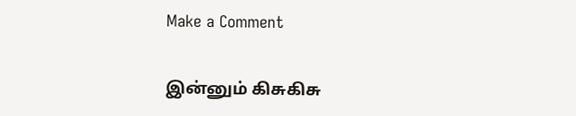Make a Comment


இன்னும் கிசுகிசு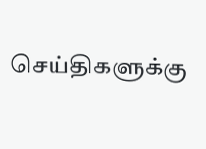செய்திகளுக்கு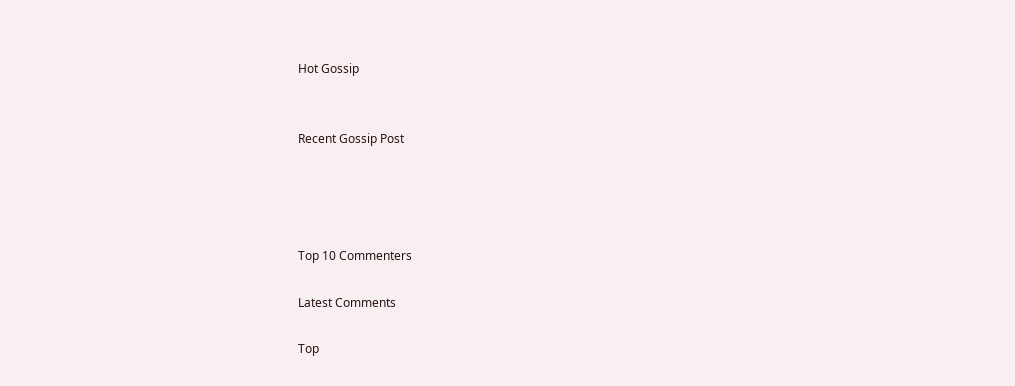Hot Gossip


Recent Gossip Post




Top 10 Commenters

Latest Comments

Top